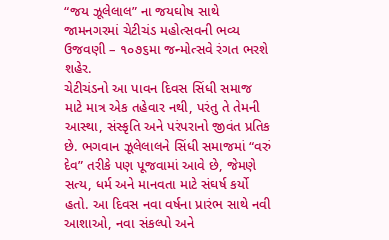“જય ઝૂલેલાલ” ના જયઘોષ સાથે જામનગરમાં ચેટીચંડ મહોત્સવની ભવ્ય ઉજવણી – ૧૦૭૬મા જન્મોત્સવે રંગત ભરશે શહેર.
ચેટીચંડનો આ પાવન દિવસ સિંધી સમાજ માટે માત્ર એક તહેવાર નથી, પરંતુ તે તેમની આસ્થા, સંસ્કૃતિ અને પરંપરાનો જીવંત પ્રતિક છે. ભગવાન ઝૂલેલાલને સિંધી સમાજમાં “વરું દેવ” તરીકે પણ પૂજવામાં આવે છે, જેમણે સત્ય, ધર્મ અને માનવતા માટે સંઘર્ષ કર્યો હતો. આ દિવસ નવા વર્ષના પ્રારંભ સાથે નવી આશાઓ, નવા સંકલ્પો અને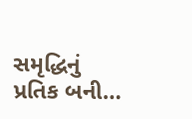સમૃદ્ધિનું પ્રતિક બની…